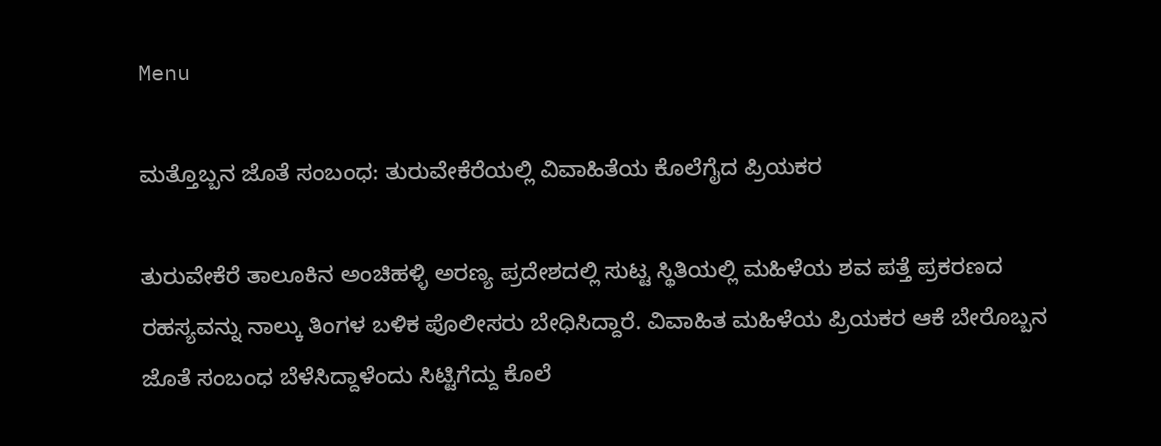Menu

ಮತ್ತೊಬ್ಬನ ಜೊತೆ ಸಂಬಂಧ: ತುರುವೇಕೆರೆಯಲ್ಲಿ ವಿವಾಹಿತೆಯ ಕೊಲೆಗೈದ ಪ್ರಿಯಕರ

ತುರುವೇಕೆರೆ ತಾಲೂಕಿನ ಅಂಚಿಹಳ್ಳಿ ಅರಣ್ಯ ಪ್ರದೇಶದಲ್ಲಿ ಸುಟ್ಟ ಸ್ಥಿತಿಯಲ್ಲಿ ಮಹಿಳೆಯ ಶವ ಪತ್ತೆ ಪ್ರಕರಣದ ರಹಸ್ಯವನ್ನು ನಾಲ್ಕು ತಿಂಗಳ ಬಳಿಕ ಪೊಲೀಸರು ಬೇಧಿಸಿದ್ದಾರೆ. ವಿವಾಹಿತ ಮಹಿಳೆಯ ಪ್ರಿಯಕರ ಆಕೆ ಬೇರೊಬ್ಬನ ಜೊತೆ ಸಂಬಂಧ ಬೆಳೆಸಿದ್ದಾಳೆಂದು ಸಿಟ್ಟಿಗೆದ್ದು ಕೊಲೆ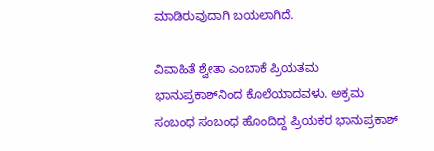ಮಾಡಿರುವುದಾಗಿ ಬಯಲಾಗಿದೆ.

ವಿವಾಹಿತೆ ಶ್ವೇತಾ ಎಂಬಾಕೆ ಪ್ರಿಯತಮ ಭಾನುಪ್ರಕಾಶ್‌ನಿಂದ ಕೊಲೆಯಾದವಳು. ಅಕ್ರಮ ಸಂಬಂಧ ಸಂಬಂಧ ಹೊಂದಿದ್ದ ಪ್ರಿಯಕರ ಭಾನುಪ್ರಕಾಶ್‌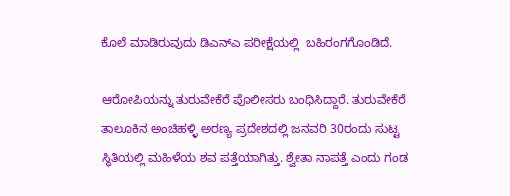ಕೊಲೆ ಮಾಡಿರುವುದು ಡಿಎನ್‌ಎ ಪರೀಕ್ಷೆಯಲ್ಲಿ  ಬಹಿರಂಗಗೊಂಡಿದೆ.

ಆರೋಪಿಯನ್ನು ತುರುವೇಕೆರೆ ಪೊಲೀಸರು ಬಂಧಿಸಿದ್ದಾರೆ. ತುರುವೇಕೆರೆ ತಾಲೂಕಿನ ಅಂಚಿಹಳ್ಳಿ ಅರಣ್ಯ ಪ್ರದೇಶದಲ್ಲಿ ಜನವರಿ 30ರಂದು ಸುಟ್ಟ ಸ್ಥಿತಿಯಲ್ಲಿ ಮಹಿಳೆಯ ಶವ ಪತ್ತೆಯಾಗಿತ್ತು. ಶ್ವೇತಾ ನಾಪತ್ತೆ ಎಂದು ಗಂಡ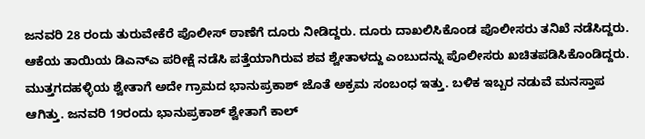ಜನವರಿ 28 ರಂದು ತುರುವೇಕೆರೆ ಪೊಲೀಸ್ ಠಾಣೆಗೆ ದೂರು ನೀಡಿದ್ದರು. ದೂರು ದಾಖಲಿಸಿಕೊಂಡ ಪೊಲೀಸರು ತನಿಖೆ ನಡೆಸಿದ್ದರು. ಆಕೆಯ ತಾಯಿಯ ಡಿಎನ್‌ಎ ಪರೀಕ್ಷೆ ನಡೆಸಿ ಪತ್ತೆಯಾಗಿರುವ ಶವ ಶ್ವೇತಾಳದ್ದು ಎಂಬುದನ್ನು ಪೊಲೀಸರು ಖಚಿತಪಡಿಸಿಕೊಂಡಿದ್ದರು.
ಮುತ್ತಗದಹಳ್ಳಿಯ ಶ್ವೇತಾಗೆ ಅದೇ ಗ್ರಾಮದ ಭಾನುಪ್ರಕಾಶ್ ಜೊತೆ ಅಕ್ರಮ ಸಂಬಂಧ ಇತ್ತು. ಬಳಿಕ ಇಬ್ಬರ ನಡುವೆ ಮನಸ್ತಾಪ ಆಗಿತ್ತು. ಜನವರಿ 19ರಂದು ಭಾನುಪ್ರಕಾಶ್ ಶ್ವೇತಾಗೆ ಕಾಲ್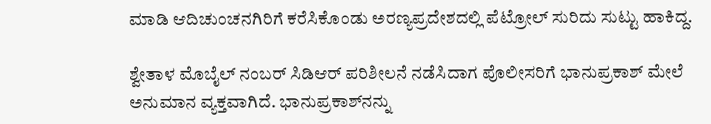ಮಾಡಿ ಆದಿಚುಂಚನಗಿರಿಗೆ ಕರೆಸಿಕೊಂಡು ಅರಣ್ಯಪ್ರದೇಶದಲ್ಲಿ ಪೆಟ್ರೋಲ್‌ ಸುರಿದು ಸುಟ್ಟು ಹಾಕಿದ್ದ.

ಶ್ವೇತಾಳ ಮೊಬೈಲ್ ನಂಬರ್ ಸಿಡಿಆರ್ ಪರಿಶೀಲನೆ ನಡೆಸಿದಾಗ ಪೊಲೀಸರಿಗೆ ಭಾನುಪ್ರಕಾಶ್ ಮೇಲೆ ಅನುಮಾನ ವ್ಯಕ್ತವಾಗಿದೆ. ಭಾನುಪ್ರಕಾಶ್‌ನನ್ನು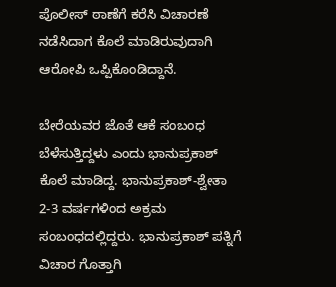ಪೊಲೀಸ್ ಠಾಣೆಗೆ ಕರೆಸಿ ವಿಚಾರಣೆ ನಡೆಸಿದಾಗ ಕೊಲೆ ಮಾಡಿರುವುದಾಗಿ ಆರೋಪಿ ಒಪ್ಪಿಕೊಂಡಿದ್ದಾನೆ.

ಬೇರೆಯವರ ಜೊತೆ ಆಕೆ ಸಂಬಂಧ ಬೆಳೆಸುತ್ತಿದ್ದಳು ಎಂದು ಭಾನುಪ್ರಕಾಶ್ ಕೊಲೆ ಮಾಡಿದ್ದ. ಭಾನುಪ್ರಕಾಶ್-ಶ್ವೇತಾ 2-3 ವರ್ಷಗಳಿಂದ ಅಕ್ರಮ ಸಂಬಂಧದಲ್ಲಿದ್ದರು. ಭಾನುಪ್ರಕಾಶ್ ಪತ್ನಿಗೆ ವಿಚಾರ ಗೊತ್ತಾಗಿ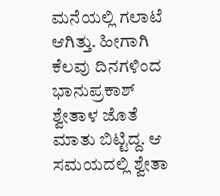ಮನೆಯಲ್ಲಿ ಗಲಾಟೆ ಆಗಿತ್ತು. ಹೀಗಾಗಿ ಕೆಲವು ದಿನಗಳಿಂದ ಭಾನುಪ್ರಕಾಶ್ ಶ್ವೇತಾಳ ಜೊತೆ ಮಾತು ಬಿಟ್ಟಿದ್ದ. ಆ ಸಮಯದಲ್ಲಿ ಶ್ವೇತಾ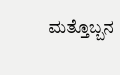ಮತ್ತೊಬ್ಬನ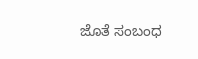ಜೊತೆ ಸಂಬಂಧ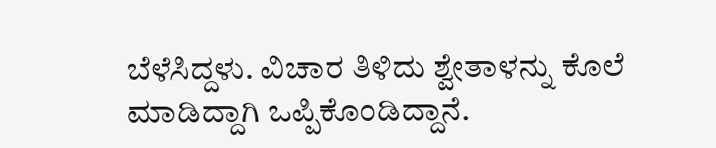ಬೆಳೆಸಿದ್ದಳು. ವಿಚಾರ ತಿಳಿದು ಶ್ವೇತಾಳನ್ನು ಕೊಲೆ ಮಾಡಿದ್ದಾಗಿ ಒಪ್ಪಿಕೊಂಡಿದ್ದಾನೆ.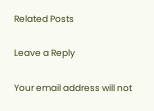Related Posts

Leave a Reply

Your email address will not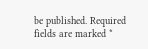be published. Required fields are marked *